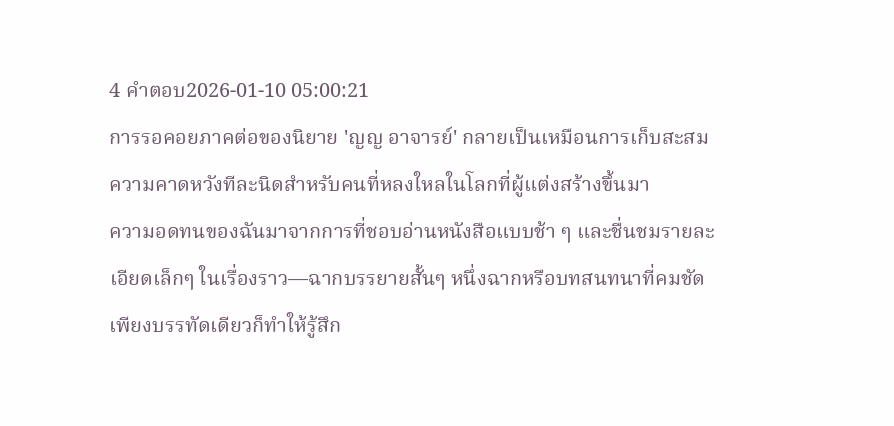4 คำตอบ2026-01-10 05:00:21
การรอคอยภาคต่อของนิยาย 'ญญ อาจารย์' กลายเป็นเหมือนการเก็บสะสมความคาดหวังทีละนิดสำหรับคนที่หลงใหลในโลกที่ผู้แต่งสร้างขึ้นมา
ความอดทนของฉันมาจากการที่ชอบอ่านหนังสือแบบช้า ๆ และชื่นชมรายละเอียดเล็กๆ ในเรื่องราว—ฉากบรรยายสั้นๆ หนึ่งฉากหรือบทสนทนาที่คมชัดเพียงบรรทัดเดียวก็ทำให้รู้สึก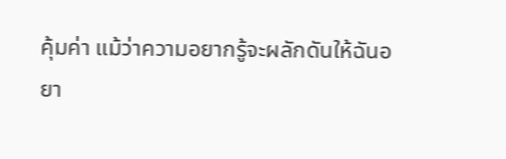คุ้มค่า แม้ว่าความอยากรู้จะผลักดันให้ฉันอยา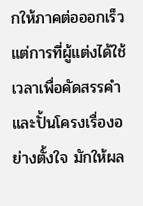กให้ภาคต่อออกเร็ว แต่การที่ผู้แต่งได้ใช้เวลาเพื่อคัดสรรคำและปั้นโครงเรื่องอย่างตั้งใจ มักให้ผล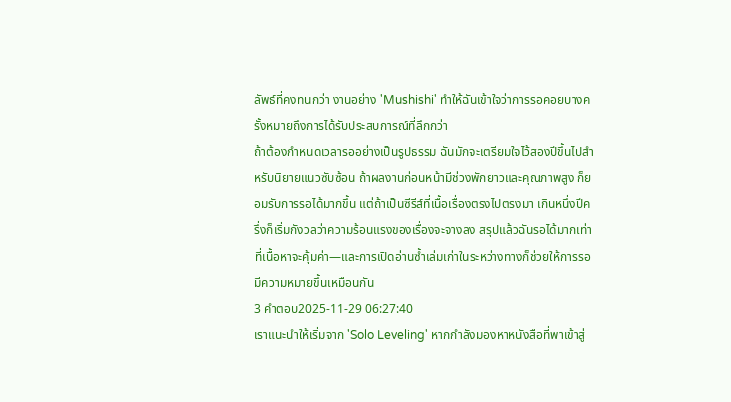ลัพธ์ที่คงทนกว่า งานอย่าง 'Mushishi' ทำให้ฉันเข้าใจว่าการรอคอยบางครั้งหมายถึงการได้รับประสบการณ์ที่ลึกกว่า
ถ้าต้องกำหนดเวลารออย่างเป็นรูปธรรม ฉันมักจะเตรียมใจไว้สองปีขึ้นไปสำหรับนิยายแนวซับซ้อน ถ้าผลงานก่อนหน้ามีช่วงพักยาวและคุณภาพสูง ก็ยอมรับการรอได้มากขึ้น แต่ถ้าเป็นซีรีส์ที่เนื้อเรื่องตรงไปตรงมา เกินหนึ่งปีครึ่งก็เริ่มกังวลว่าความร้อนแรงของเรื่องจะจางลง สรุปแล้วฉันรอได้มากเท่าที่เนื้อหาจะคุ้มค่า—และการเปิดอ่านซ้ำเล่มเก่าในระหว่างทางก็ช่วยให้การรอมีความหมายขึ้นเหมือนกัน
3 คำตอบ2025-11-29 06:27:40
เราแนะนำให้เริ่มจาก 'Solo Leveling' หากกำลังมองหาหนังสือที่พาเข้าสู่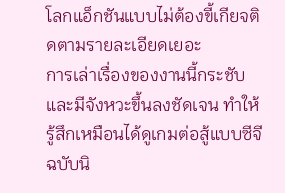โลกแอ็กชันแบบไม่ต้องขี้เกียจติดตามรายละเอียดเยอะ
การเล่าเรื่องของงานนี้กระชับและมีจังหวะขึ้นลงชัดเจน ทำให้รู้สึกเหมือนได้ดูเกมต่อสู้แบบซีจีฉบับนิ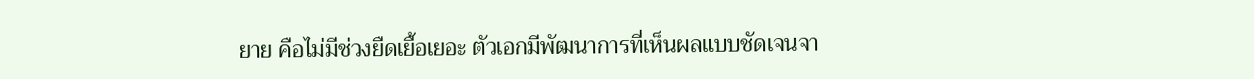ยาย คือไม่มีช่วงยืดเยื้อเยอะ ตัวเอกมีพัฒนาการที่เห็นผลแบบชัดเจนจา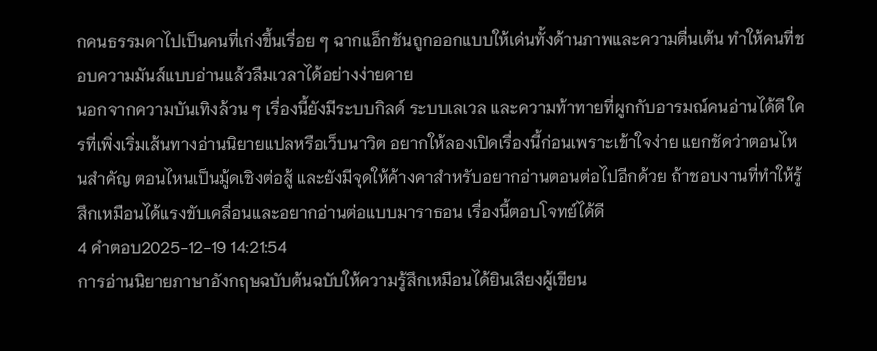กคนธรรมดาไปเป็นคนที่เก่งขึ้นเรื่อย ๆ ฉากแอ็กชันถูกออกแบบให้เด่นทั้งด้านภาพและความตื่นเต้น ทำให้คนที่ชอบความมันส์แบบอ่านแล้วลืมเวลาได้อย่างง่ายดาย
นอกจากความบันเทิงล้วน ๆ เรื่องนี้ยังมีระบบกิลด์ ระบบเลเวล และความท้าทายที่ผูกกับอารมณ์คนอ่านได้ดี ใครที่เพิ่งเริ่มเส้นทางอ่านนิยายแปลหรือเว็บนาวิต อยากให้ลองเปิดเรื่องนี้ก่อนเพราะเข้าใจง่าย แยกชัดว่าตอนไหนสำคัญ ตอนไหนเป็นมู้ดเชิงต่อสู้ และยังมีจุดให้ค้างคาสำหรับอยากอ่านตอนต่อไปอีกด้วย ถ้าชอบงานที่ทำให้รู้สึกเหมือนได้แรงขับเคลื่อนและอยากอ่านต่อแบบมาราธอน เรื่องนี้ตอบโจทย์ได้ดี
4 คำตอบ2025-12-19 14:21:54
การอ่านนิยายภาษาอังกฤษฉบับต้นฉบับให้ความรู้สึกเหมือนได้ยินเสียงผู้เขียน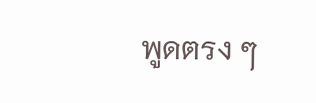พูดตรง ๆ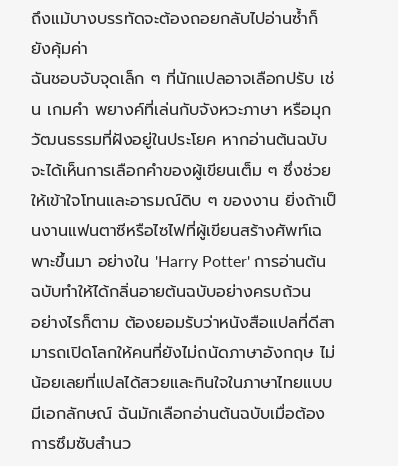ถึงแม้บางบรรทัดจะต้องถอยกลับไปอ่านซ้ำก็ยังคุ้มค่า
ฉันชอบจับจุดเล็ก ๆ ที่นักแปลอาจเลือกปรับ เช่น เกมคำ พยางค์ที่เล่นกับจังหวะภาษา หรือมุกวัฒนธรรมที่ฝังอยู่ในประโยค หากอ่านต้นฉบับจะได้เห็นการเลือกคำของผู้เขียนเต็ม ๆ ซึ่งช่วยให้เข้าใจโทนและอารมณ์ดิบ ๆ ของงาน ยิ่งถ้าเป็นงานแฟนตาซีหรือไซไฟที่ผู้เขียนสร้างศัพท์เฉพาะขึ้นมา อย่างใน 'Harry Potter' การอ่านต้นฉบับทำให้ได้กลิ่นอายต้นฉบับอย่างครบถ้วน
อย่างไรก็ตาม ต้องยอมรับว่าหนังสือแปลที่ดีสามารถเปิดโลกให้คนที่ยังไม่ถนัดภาษาอังกฤษ ไม่น้อยเลยที่แปลได้สวยและกินใจในภาษาไทยแบบมีเอกลักษณ์ ฉันมักเลือกอ่านต้นฉบับเมื่อต้องการซึมซับสำนว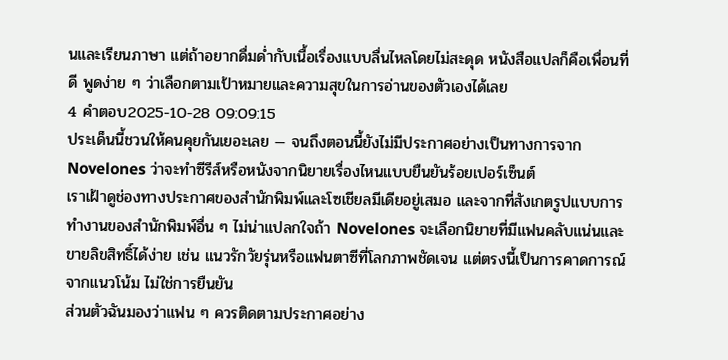นและเรียนภาษา แต่ถ้าอยากดื่มด่ำกับเนื้อเรื่องแบบลื่นไหลโดยไม่สะดุด หนังสือแปลก็คือเพื่อนที่ดี พูดง่าย ๆ ว่าเลือกตามเป้าหมายและความสุขในการอ่านของตัวเองได้เลย
4 คำตอบ2025-10-28 09:09:15
ประเด็นนี้ชวนให้คนคุยกันเยอะเลย — จนถึงตอนนี้ยังไม่มีประกาศอย่างเป็นทางการจาก Novelones ว่าจะทำซีรีส์หรือหนังจากนิยายเรื่องไหนแบบยืนยันร้อยเปอร์เซ็นต์
เราเฝ้าดูช่องทางประกาศของสำนักพิมพ์และโซเชียลมีเดียอยู่เสมอ และจากที่สังเกตรูปแบบการทำงานของสำนักพิมพ์อื่น ๆ ไม่น่าแปลกใจถ้า Novelones จะเลือกนิยายที่มีแฟนคลับแน่นและขายลิขสิทธิ์ได้ง่าย เช่น แนวรักวัยรุ่นหรือแฟนตาซีที่โลกภาพชัดเจน แต่ตรงนี้เป็นการคาดการณ์จากแนวโน้ม ไม่ใช่การยืนยัน
ส่วนตัวฉันมองว่าแฟน ๆ ควรติดตามประกาศอย่าง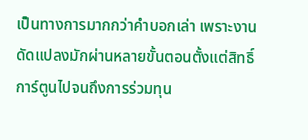เป็นทางการมากกว่าคำบอกเล่า เพราะงานดัดแปลงมักผ่านหลายขั้นตอนตั้งแต่สิทธิ์การ์ตูนไปจนถึงการร่วมทุน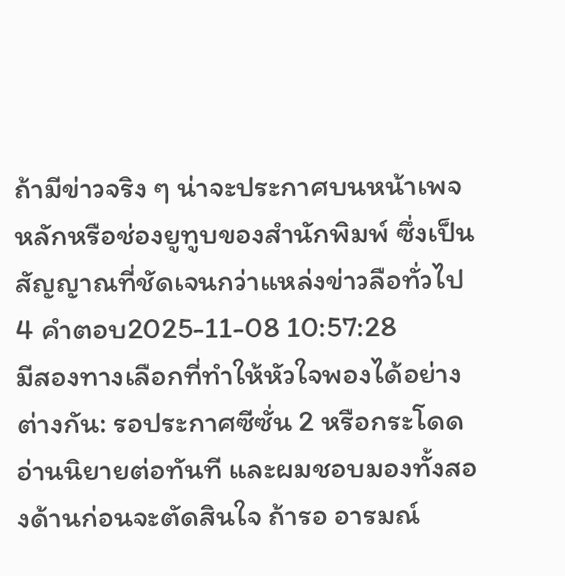ถ้ามีข่าวจริง ๆ น่าจะประกาศบนหน้าเพจหลักหรือช่องยูทูบของสำนักพิมพ์ ซึ่งเป็นสัญญาณที่ชัดเจนกว่าแหล่งข่าวลือทั่วไป
4 คำตอบ2025-11-08 10:57:28
มีสองทางเลือกที่ทำให้หัวใจพองได้อย่างต่างกัน: รอประกาศซีซั่น 2 หรือกระโดดอ่านนิยายต่อทันที และผมชอบมองทั้งสองด้านก่อนจะตัดสินใจ ถ้ารอ อารมณ์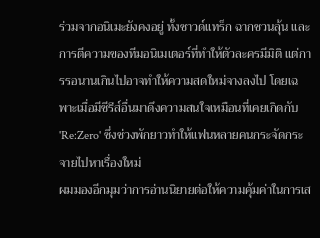ร่วมจากอนิเมะยังคงอยู่ ทั้งซาวด์แทร็ก ฉากชวนลุ้น และการตีความของทีมอนิเมเตอร์ที่ทำให้ตัวละครมีมิติ แต่การรอนานเกินไปอาจทำให้ความสดใหม่จางลงไป โดยเฉพาะเมื่อมีซีรีส์อื่นมาดึงความสนใจเหมือนที่เคยเกิดกับ 'Re:Zero' ซึ่งช่วงพักยาวทำให้แฟนหลายคนกระจัดกระจายไปหาเรื่องใหม่
ผมมองอีกมุมว่าการอ่านนิยายต่อให้ความคุ้มค่าในการเส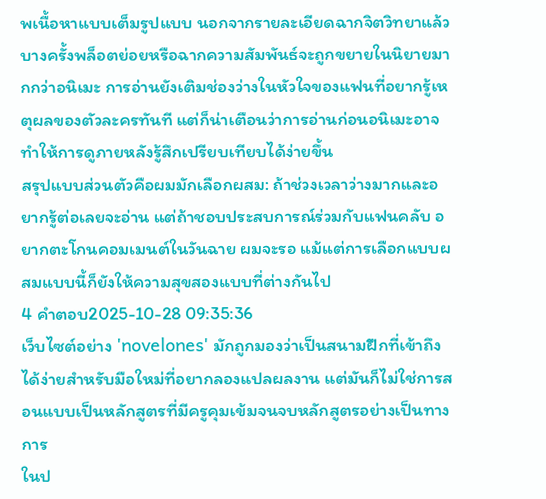พเนื้อหาแบบเต็มรูปแบบ นอกจากรายละเอียดฉากจิตวิทยาแล้ว บางครั้งพล็อตย่อยหรือฉากความสัมพันธ์จะถูกขยายในนิยายมากกว่าอนิเมะ การอ่านยังเติมช่องว่างในหัวใจของแฟนที่อยากรู้เหตุผลของตัวละครทันที แต่ก็น่าเตือนว่าการอ่านก่อนอนิเมะอาจทำให้การดูภายหลังรู้สึกเปรียบเทียบได้ง่ายขึ้น
สรุปแบบส่วนตัวคือผมมักเลือกผสม: ถ้าช่วงเวลาว่างมากและอยากรู้ต่อเลยจะอ่าน แต่ถ้าชอบประสบการณ์ร่วมกับแฟนคลับ อยากตะโกนคอมเมนต์ในวันฉาย ผมจะรอ แม้แต่การเลือกแบบผสมแบบนี้ก็ยังให้ความสุขสองแบบที่ต่างกันไป
4 คำตอบ2025-10-28 09:35:36
เว็บไซต์อย่าง 'novelones' มักถูกมองว่าเป็นสนามฝึกที่เข้าถึงได้ง่ายสำหรับมือใหม่ที่อยากลองแปลผลงาน แต่มันก็ไม่ใช่การสอนแบบเป็นหลักสูตรที่มีครูคุมเข้มจนจบหลักสูตรอย่างเป็นทางการ
ในป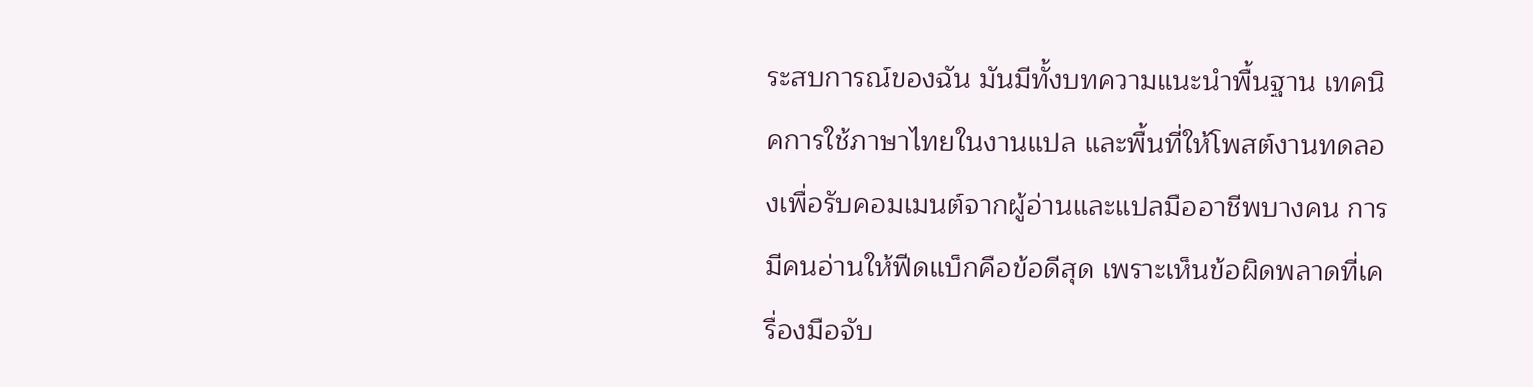ระสบการณ์ของฉัน มันมีทั้งบทความแนะนำพื้นฐาน เทคนิคการใช้ภาษาไทยในงานแปล และพื้นที่ให้โพสต์งานทดลองเพื่อรับคอมเมนต์จากผู้อ่านและแปลมืออาชีพบางคน การมีคนอ่านให้ฟีดแบ็กคือข้อดีสุด เพราะเห็นข้อผิดพลาดที่เครื่องมือจับ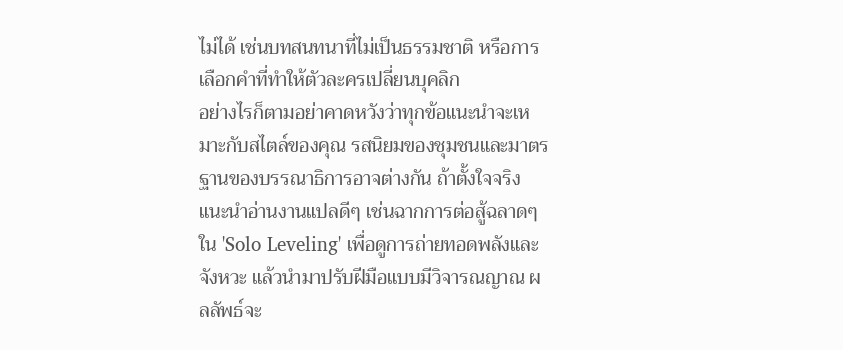ไม่ได้ เช่นบทสนทนาที่ไม่เป็นธรรมชาติ หรือการเลือกคำที่ทำให้ตัวละครเปลี่ยนบุคลิก
อย่างไรก็ตามอย่าคาดหวังว่าทุกข้อแนะนำจะเหมาะกับสไตล์ของคุณ รสนิยมของชุมชนและมาตรฐานของบรรณาธิการอาจต่างกัน ถ้าตั้งใจจริง แนะนำอ่านงานแปลดีๆ เช่นฉากการต่อสู้ฉลาดๆ ใน 'Solo Leveling' เพื่อดูการถ่ายทอดพลังและจังหวะ แล้วนำมาปรับฝีมือแบบมีวิจารณญาณ ผลลัพธ์จะ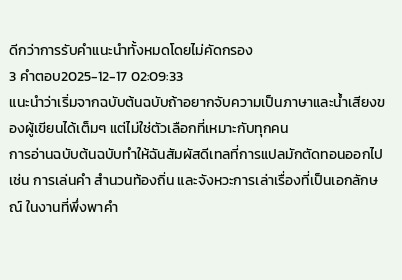ดีกว่าการรับคำแนะนำทั้งหมดโดยไม่คัดกรอง
3 คำตอบ2025-12-17 02:09:33
แนะนำว่าเริ่มจากฉบับต้นฉบับถ้าอยากจับความเป็นภาษาและน้ำเสียงของผู้เขียนได้เต็มๆ แต่ไม่ใช่ตัวเลือกที่เหมาะกับทุกคน
การอ่านฉบับต้นฉบับทำให้ฉันสัมผัสดีเทลที่การแปลมักตัดทอนออกไป เช่น การเล่นคำ สำนวนท้องถิ่น และจังหวะการเล่าเรื่องที่เป็นเอกลักษณ์ ในงานที่พึ่งพาคำ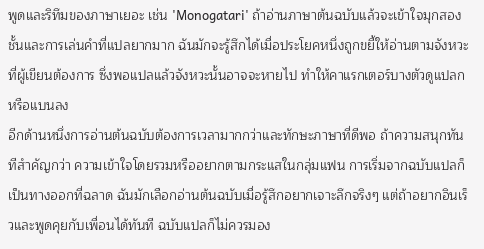พูดและริทึมของภาษาเยอะ เช่น 'Monogatari' ถ้าอ่านภาษาต้นฉบับแล้วจะเข้าใจมุกสองชั้นและการเล่นคำที่แปลยากมาก ฉันมักจะรู้สึกได้เมื่อประโยคหนึ่งถูกขยี้ให้อ่านตามจังหวะที่ผู้เขียนต้องการ ซึ่งพอแปลแล้วจังหวะนั้นอาจจะหายไป ทำให้คาแรกเตอร์บางตัวดูแปลกหรือแบนลง
อีกด้านหนึ่งการอ่านต้นฉบับต้องการเวลามากกว่าและทักษะภาษาที่ดีพอ ถ้าความสนุกทันทีสำคัญกว่า ความเข้าใจโดยรวมหรืออยากตามกระแสในกลุ่มแฟน การเริ่มจากฉบับแปลก็เป็นทางออกที่ฉลาด ฉันมักเลือกอ่านต้นฉบับเมื่อรู้สึกอยากเจาะลึกจริงๆ แต่ถ้าอยากอินเร็วและพูดคุยกับเพื่อนได้ทันที ฉบับแปลก็ไม่ควรมอง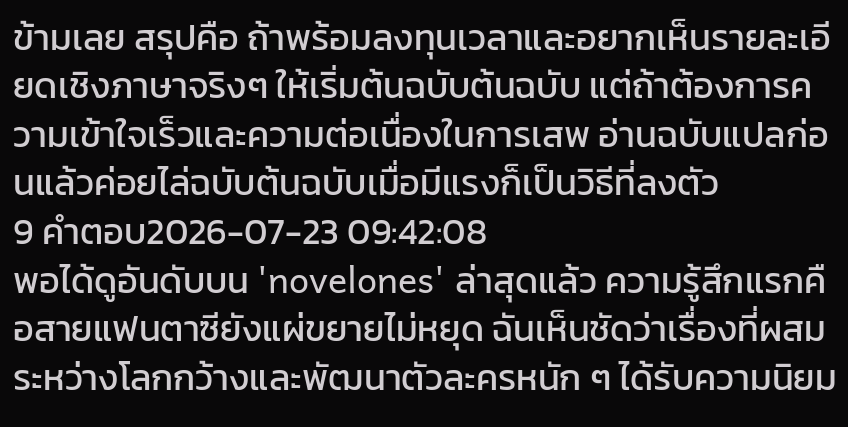ข้ามเลย สรุปคือ ถ้าพร้อมลงทุนเวลาและอยากเห็นรายละเอียดเชิงภาษาจริงๆ ให้เริ่มต้นฉบับต้นฉบับ แต่ถ้าต้องการความเข้าใจเร็วและความต่อเนื่องในการเสพ อ่านฉบับแปลก่อนแล้วค่อยไล่ฉบับต้นฉบับเมื่อมีแรงก็เป็นวิธีที่ลงตัว
9 คำตอบ2026-07-23 09:42:08
พอได้ดูอันดับบน 'novelones' ล่าสุดแล้ว ความรู้สึกแรกคือสายแฟนตาซียังแผ่ขยายไม่หยุด ฉันเห็นชัดว่าเรื่องที่ผสมระหว่างโลกกว้างและพัฒนาตัวละครหนัก ๆ ได้รับความนิยม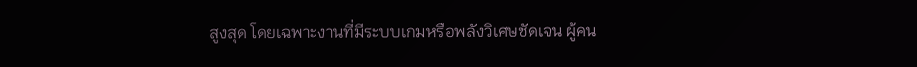สูงสุด โดยเฉพาะงานที่มีระบบเกมหรือพลังวิเศษชัดเจน ผู้คน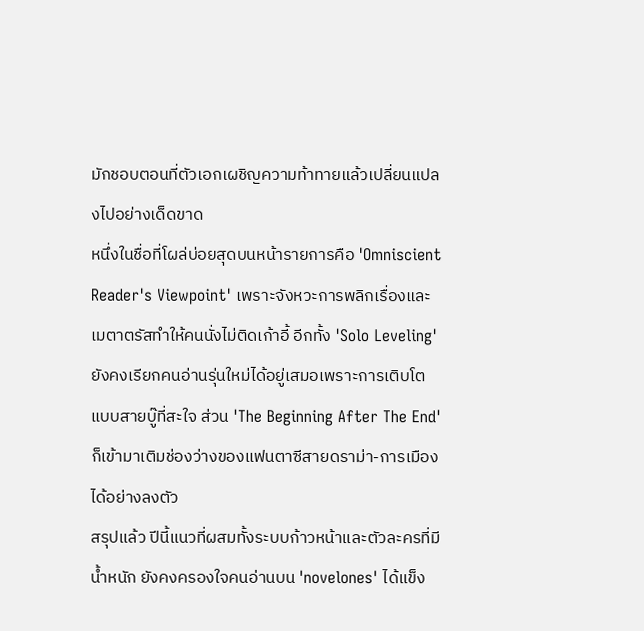มักชอบตอนที่ตัวเอกเผชิญความท้าทายแล้วเปลี่ยนแปลงไปอย่างเด็ดขาด
หนึ่งในชื่อที่โผล่บ่อยสุดบนหน้ารายการคือ 'Omniscient Reader's Viewpoint' เพราะจังหวะการพลิกเรื่องและเมตาตรัสทำให้คนนั่งไม่ติดเก้าอี้ อีกทั้ง 'Solo Leveling' ยังคงเรียกคนอ่านรุ่นใหม่ได้อยู่เสมอเพราะการเติบโตแบบสายบู๊ที่สะใจ ส่วน 'The Beginning After The End' ก็เข้ามาเติมช่องว่างของแฟนตาซีสายดราม่า-การเมืองได้อย่างลงตัว
สรุปแล้ว ปีนี้แนวที่ผสมทั้งระบบก้าวหน้าและตัวละครที่มีน้ำหนัก ยังคงครองใจคนอ่านบน 'novelones' ได้แข็ง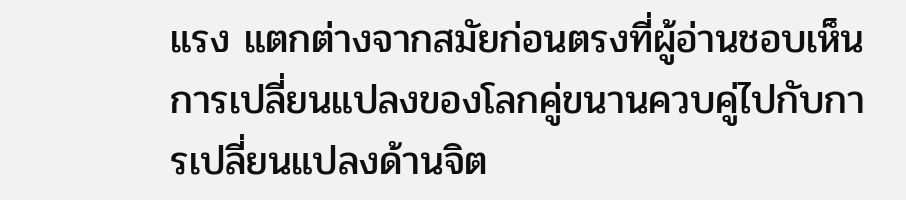แรง แตกต่างจากสมัยก่อนตรงที่ผู้อ่านชอบเห็นการเปลี่ยนแปลงของโลกคู่ขนานควบคู่ไปกับการเปลี่ยนแปลงด้านจิต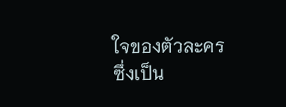ใจของตัวละคร ซึ่งเป็น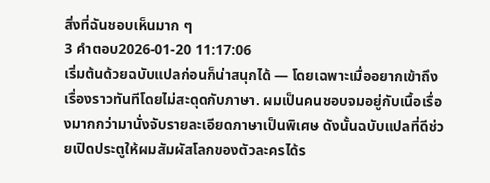สิ่งที่ฉันชอบเห็นมาก ๆ
3 คำตอบ2026-01-20 11:17:06
เริ่มต้นด้วยฉบับแปลก่อนก็น่าสนุกได้ — โดยเฉพาะเมื่ออยากเข้าถึงเรื่องราวทันทีโดยไม่สะดุดกับภาษา. ผมเป็นคนชอบจมอยู่กับเนื้อเรื่องมากกว่ามานั่งจับรายละเอียดภาษาเป็นพิเศษ ดังนั้นฉบับแปลที่ดีช่วยเปิดประตูให้ผมสัมผัสโลกของตัวละครได้ร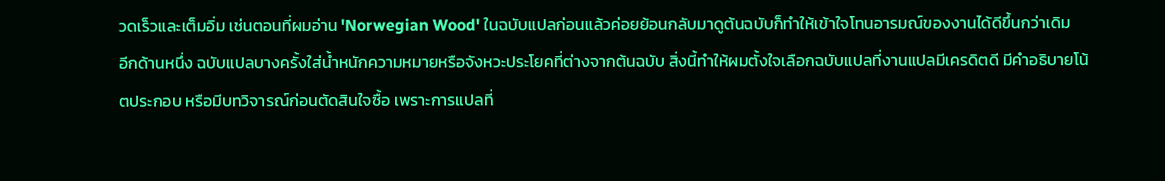วดเร็วและเต็มอิ่ม เช่นตอนที่ผมอ่าน 'Norwegian Wood' ในฉบับแปลก่อนแล้วค่อยย้อนกลับมาดูต้นฉบับก็ทำให้เข้าใจโทนอารมณ์ของงานได้ดีขึ้นกว่าเดิม
อีกด้านหนึ่ง ฉบับแปลบางครั้งใส่น้ำหนักความหมายหรือจังหวะประโยคที่ต่างจากต้นฉบับ สิ่งนี้ทำให้ผมตั้งใจเลือกฉบับแปลที่งานแปลมีเครดิตดี มีคำอธิบายโน้ตประกอบ หรือมีบทวิจารณ์ก่อนตัดสินใจซื้อ เพราะการแปลที่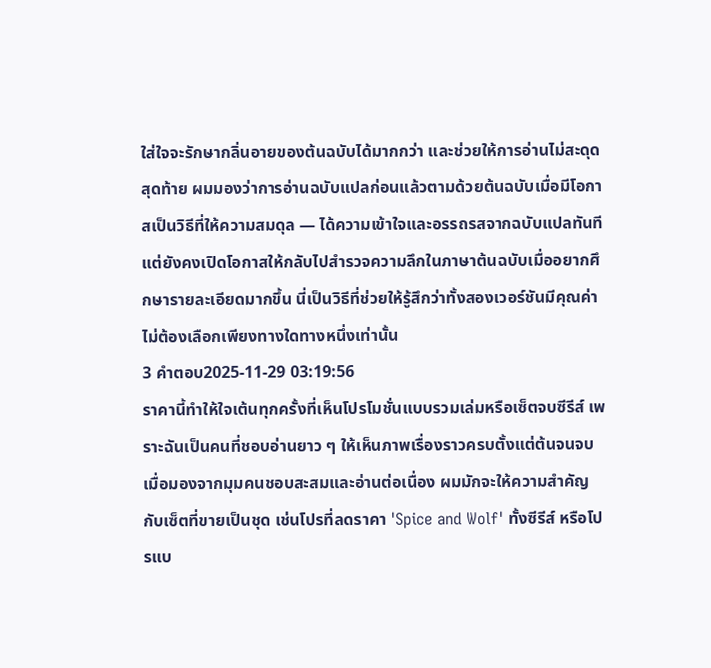ใส่ใจจะรักษากลิ่นอายของต้นฉบับได้มากกว่า และช่วยให้การอ่านไม่สะดุด
สุดท้าย ผมมองว่าการอ่านฉบับแปลก่อนแล้วตามด้วยต้นฉบับเมื่อมีโอกาสเป็นวิธีที่ให้ความสมดุล — ได้ความเข้าใจและอรรถรสจากฉบับแปลทันที แต่ยังคงเปิดโอกาสให้กลับไปสำรวจความลึกในภาษาต้นฉบับเมื่ออยากศึกษารายละเอียดมากขึ้น นี่เป็นวิธีที่ช่วยให้รู้สึกว่าทั้งสองเวอร์ชันมีคุณค่า ไม่ต้องเลือกเพียงทางใดทางหนึ่งเท่านั้น
3 คำตอบ2025-11-29 03:19:56
ราคานี้ทำให้ใจเต้นทุกครั้งที่เห็นโปรโมชั่นแบบรวมเล่มหรือเซ็ตจบซีรีส์ เพราะฉันเป็นคนที่ชอบอ่านยาว ๆ ให้เห็นภาพเรื่องราวครบตั้งแต่ต้นจนจบ
เมื่อมองจากมุมคนชอบสะสมและอ่านต่อเนื่อง ผมมักจะให้ความสำคัญกับเซ็ตที่ขายเป็นชุด เช่นโปรที่ลดราคา 'Spice and Wolf' ทั้งซีรีส์ หรือโปรแบ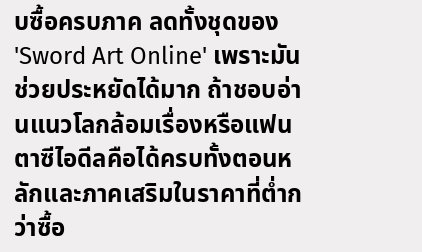บซื้อครบภาค ลดทั้งชุดของ 'Sword Art Online' เพราะมันช่วยประหยัดได้มาก ถ้าชอบอ่านแนวโลกล้อมเรื่องหรือแฟนตาซีไอดีลคือได้ครบทั้งตอนหลักและภาคเสริมในราคาที่ต่ำกว่าซื้อ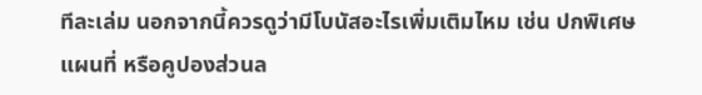ทีละเล่ม นอกจากนี้ควรดูว่ามีโบนัสอะไรเพิ่มเติมไหม เช่น ปกพิเศษ แผนที่ หรือคูปองส่วนล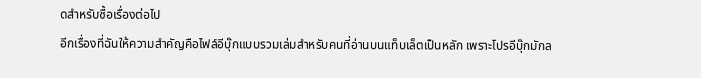ดสำหรับซื้อเรื่องต่อไป
อีกเรื่องที่ฉันให้ความสำคัญคือไฟล์อีบุ๊กแบบรวมเล่มสำหรับคนที่อ่านบนแท็บเล็ตเป็นหลัก เพราะโปรอีบุ๊กมักล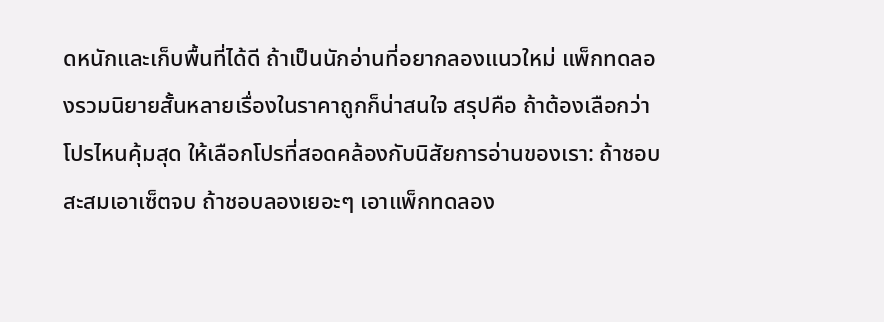ดหนักและเก็บพื้นที่ได้ดี ถ้าเป็นนักอ่านที่อยากลองแนวใหม่ แพ็กทดลองรวมนิยายสั้นหลายเรื่องในราคาถูกก็น่าสนใจ สรุปคือ ถ้าต้องเลือกว่าโปรไหนคุ้มสุด ให้เลือกโปรที่สอดคล้องกับนิสัยการอ่านของเรา: ถ้าชอบสะสมเอาเซ็ตจบ ถ้าชอบลองเยอะๆ เอาแพ็กทดลอง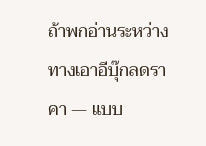ถ้าพกอ่านระหว่างทางเอาอีบุ๊กลดราคา — แบบ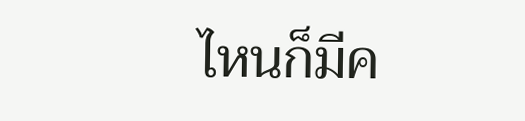ไหนก็มีค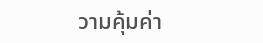วามคุ้มค่า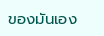ของมันเอง